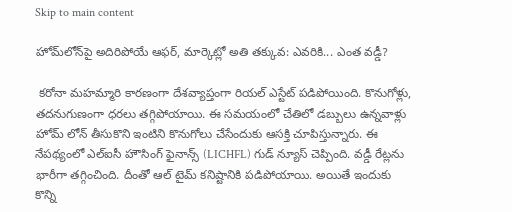Skip to main content

హోమ్‌లోన్‌పై అదిరిపోయే ఆఫర్, మార్కెట్లో అతి తక్కువ: ఎవరికి... ఎంత వడ్డీ?

 కరోనా మహమ్మారి కారణంగా దేశవ్యాప్తంగా రియల్ ఎస్టేట్ పడిపోయింది. కొనుగోళ్లు, తదనుగుణంగా ధరలు తగ్గిపోయాయి. ఈ సమయంలో చేతిలో డబ్బులు ఉన్నవాళ్లు హోమ్ లోన్ తీసుకొని ఇంటిని కొనుగోలు చేసేందుకు ఆసక్తి చూపిస్తున్నారు. ఈ నేపథ్యంలో ఎల్ఐసీ హౌసింగ్ ఫైనాన్స్ (LICHFL) గుడ్ న్యూస్ చెప్పింది. వడ్డీ రేట్లను భారీగా తగ్గించింది. దీంతో ఆల్ టైమ్ కనిష్టానికి పడిపోయాయి. అయితే ఇందుకు కొన్ని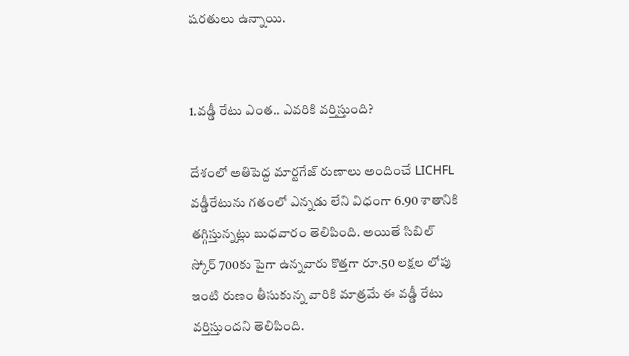షరతులు ఉన్నాయి.


1.వడ్డీ రేటు ఎంత.. ఎవరికి వర్తిస్తుంది?

దేశంలో అతిపెద్ద మార్టగేజ్ రుణాలు అందించే LICHFL వడ్డీరేటును గతంలో ఎన్నడు లేని విధంగా 6.90 శాతానికి తగ్గిస్తున్నట్లు బుధవారం తెలిపింది. అయితే సిబిల్ స్కోర్ 700కు పైగా ఉన్నవారు కొత్తగా రూ.50 లక్షల లోపు ఇంటి రుణం తీసుకున్న వారికి మాత్రమే ఈ వడ్డీ రేటు వర్తిస్తుందని తెలిపింది.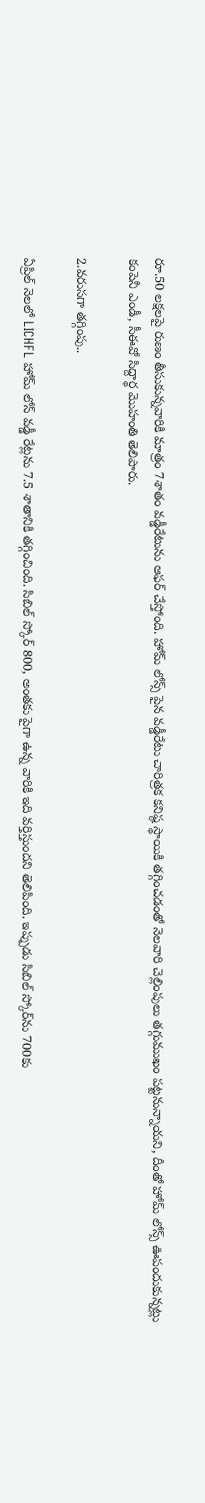రూ.50 లక్షలపై రుణం తీసుకున్నవారికి మాత్రం 7శాతం వడ్డీరేటును ఆఫర్ చేస్తోంది. హోమ్ లోన్స్ పైన వడ్డీరేటు చారిత్రక కనిష్ఠ స్థాయికి తగ్గించడంతో నెలవారి చెల్లింపులు తగ్గుముఖం పట్టనున్నాయని, దీంతో హోమ్ లోన్స్ ఊపందుకున్నట్లు కంపెనీ ఎండీ, సీఈవో సిద్దార్థ మొహంతి తెలిపారు.

2.వరుసగా తగ్గింపు..

ఏప్రిల్ నెలలో LICHFL హోమ్ లోన్ వడ్డీ రేట్లను 7.5 శాతానికి తగ్గించింది. సిబిల్ స్కోర్ 800, అంతకు పైగా ఉన్న వారికి ఇది వర్తిస్తుందని తెలిపింది. ఇప్పుడు సిబిల్ స్కోర్‌ను 700కు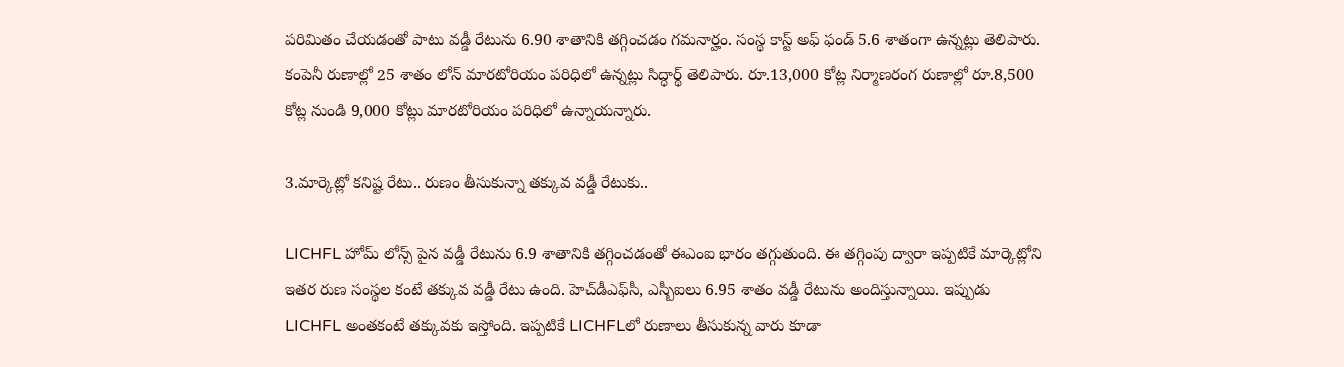పరిమితం చేయడంతో పాటు వడ్డీ రేటును 6.90 శాతానికి తగ్గించడం గమనార్హం. సంస్థ కాస్ట్ అఫ్ ఫండ్ 5.6 శాతంగా ఉన్నట్లు తెలిపారు. కంపెనీ రుణాల్లో 25 శాతం లోన్ మారటోరియం పరిధిలో ఉన్నట్లు సిద్ధార్థ్ తెలిపారు. రూ.13,000 కోట్ల నిర్మాణరంగ రుణాల్లో రూ.8,500 కోట్ల నుండి 9,000 కోట్లు మారటోరియం పరిధిలో ఉన్నాయన్నారు.

3.మార్కెట్లో కనిష్ట రేటు.. రుణం తీసుకున్నా తక్కువ వడ్డీ రేటుకు..

LICHFL హోమ్ లోన్స్ పైన వడ్డీ రేటును 6.9 శాతానికి తగ్గించడంతో ఈఎంఐ భారం తగ్గుతుంది. ఈ తగ్గింపు ద్వారా ఇప్పటికే మార్కెట్లోని ఇతర రుణ సంస్థల కంటే తక్కువ వడ్డీ రేటు ఉంది. హెచ్‌డీఎఫ్‌సీ, ఎస్బీఐలు 6.95 శాతం వడ్డీ రేటును అందిస్తున్నాయి. ఇప్పుడు LICHFL అంతకంటే తక్కువకు ఇస్తోంది. ఇప్పటికే LICHFLలో రుణాలు తీసుకున్న వారు కూడా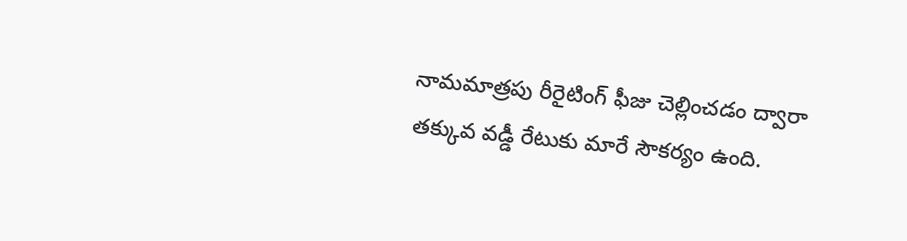నామమాత్రపు రీరైటింగ్ ఫీజు చెల్లించడం ద్వారా తక్కువ వడ్డీ రేటుకు మారే సౌకర్యం ఉంది.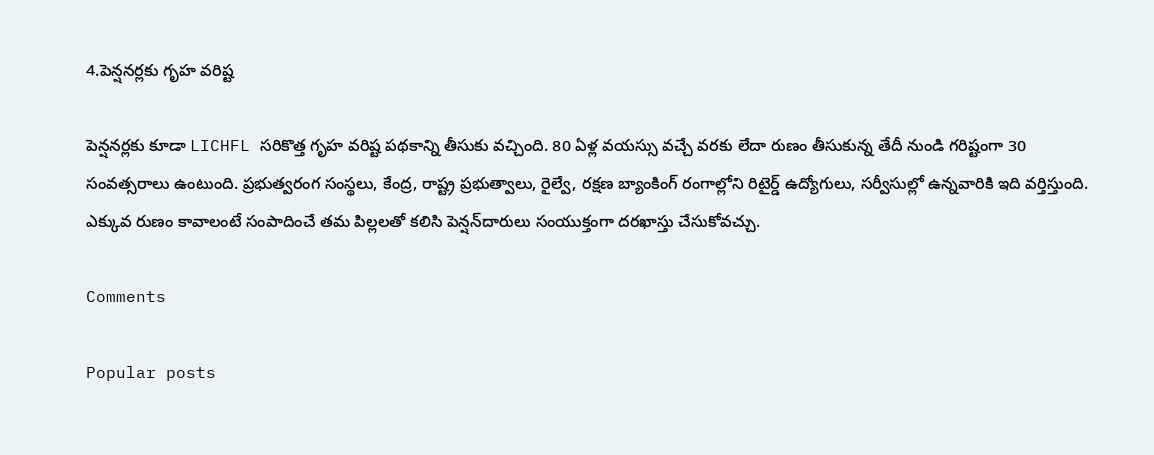4.పెన్షనర్లకు గృహ వరిష్ట

పెన్షనర్లకు కూడా LICHFL సరికొత్త గృహ వరిష్ట పథకాన్ని తీసుకు వచ్చింది. 80 ఏళ్ల వయస్సు వచ్చే వరకు లేదా రుణం తీసుకున్న తేదీ నుండి గరిష్టంగా 30 సంవత్సరాలు ఉంటుంది. ప్రభుత్వరంగ సంస్థలు, కేంద్ర, రాష్ట్ర ప్రభుత్వాలు, రైల్వే, రక్షణ బ్యాంకింగ్ రంగాల్లోని రిటైర్డ్ ఉద్యోగులు, సర్వీసుల్లో ఉన్నవారికి ఇది వర్తిస్తుంది. ఎక్కువ రుణం కావాలంటే సంపాదించే తమ పిల్లలతో కలిసి పెన్షన్‌దారులు సంయుక్తంగా దరఖాస్తు చేసుకోవచ్చు.

Comments

Popular posts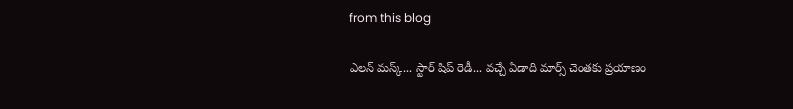from this blog

ఎలన్ మస్క్... స్టార్ షిప్ రెడీ... వచ్చే ఏడాది మార్స్ చెంతకు ప్రయాణం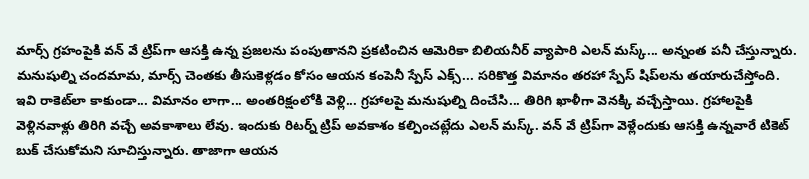మార్స్ గ్రహంపైకి వన్ వే ట్రిప్‌గా ఆసక్తి ఉన్న ప్రజలను పంపుతానని ప్రకటించిన ఆమెరికా బిలియనీర్ వ్యాపారి ఎలన్ మస్క్... అన్నంత పనీ చేస్తున్నారు. మనుషుల్ని చందమామ, మార్స్ చెంతకు తీసుకెళ్లడం కోసం ఆయన కంపెనీ స్పేస్ ఎక్స్... సరికొత్త విమానం తరహా స్పేస్ షిప్‌లను తయారుచేస్తోంది. ఇవి రాకెట్‌‌లా కాకుండా... విమానం లాగా... అంతరిక్షంలోకి వెళ్లి... గ్రహాలపై మనుషుల్ని దించేసి... తిరిగి ఖాళీగా వెనక్కి వచ్చేస్తాయి. గ్రహాలపైకి వెళ్లినవాళ్లు తిరిగి వచ్చే అవకాశాలు లేవు. ఇందుకు రిటర్న్ ట్రిప్ అవకాశం కల్పించట్లేదు ఎలన్ మస్క్. వన్ వే ట్రిప్‌గా వెళ్లేందుకు ఆసక్తి ఉన్నవారే టికెట్ బుక్ చేసుకోమని సూచిస్తున్నారు. తాజాగా ఆయన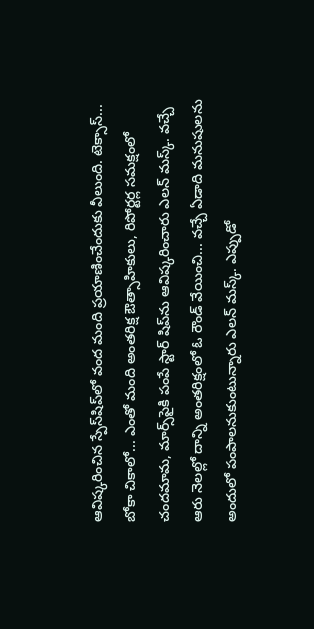ఆవిష్కరించిన స్పేస్‌షిప్‌లో వంద మంది ప్రయాణించేందుకు వీలుంది. టెక్సాస్... బోకా చికాలో... ఎంతో మంది అంతరిక్ష ఔత్సాహికులు, రిపోర్టర్ల సమక్షంలో చందమామ, మార్స్‌పైకి పంపే స్టార్ షిప్‌ను ఆవిష్కరించారు ఎలన్ మస్క్. వచ్చే ఆరు నెలల్లో దాన్ని అంతరిక్షంలో ఓ రౌండ్ వేయించి... వచ్చే ఏడాది మనుషులను అందులో పంపాలనుకుంటున్నారు ఎలన్ మస్క్. ఎప్పుడో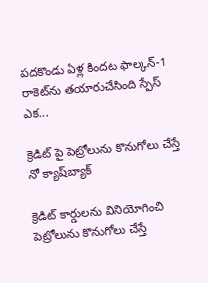పదకొండు ఏళ్ల కిందట ఫాల్కన్-1 రాకెట్‌ను తయారుచేసింది స్పేస్ ఎక...

క్రెడిట్ పై పెట్రోలును కొనుగోలు చేస్తే నో క్యాష్‌బ్యాక్‌

క్రెడిట్‌ కార్డులను వినియోగించి పెట్రోలును కొనుగోలు చేస్తే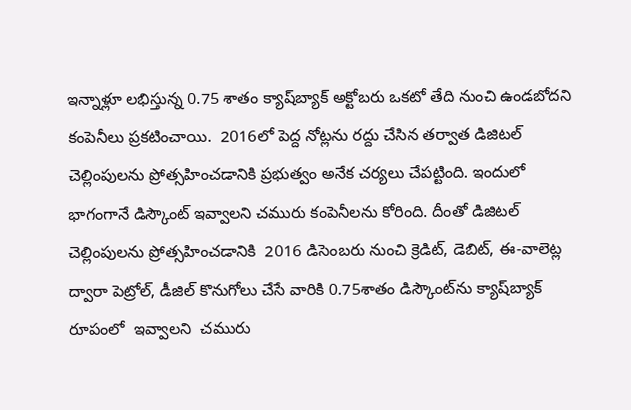ఇన్నాళ్లూ లభిస్తున్న 0.75 శాతం క్యాష్‌బ్యాక్‌ అక్టోబరు ఒకటో తేది నుంచి ఉండబోదని కంపెనీలు ప్ర‌క‌టించాయి.  2016లో పెద్ద నోట్లను రద్దు చేసిన తర్వాత డిజిటల్‌ చెల్లింపులను ప్రోత్సహించడానికి ప్రభుత్వం అనేక చర్యలు చేపట్టింది. ఇందులో భాగంగానే డిస్కౌంట్‌ ఇవ్వాలని చమురు కంపెనీలను కోరింది. దీంతో డిజిటల్‌ చెల్లింపులను ప్రోత్సహించడానికి  2016 డిసెంబరు నుంచి క్రెడిట్‌, డెబిట్‌, ఈ-వాలెట్ల ద్వారా పెట్రోల్‌, డీజిల్‌ కొనుగోలు చేసే వారికి 0.75శాతం డిస్కౌంట్‌ను క్యాష్‌బ్యాక్‌ రూపంలో  ఇవ్వాల‌ని  చమురు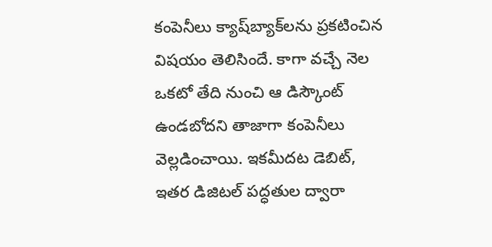కంపెనీలు క్యాష్‌బ్యాక్‌లను ప్రకటించిన విష‌యం తెలిసిందే. కాగా వచ్చే నెల ఒకటో తేది నుంచి ఆ డిస్కౌంట్‌ ఉండబోదని తాజాగా కంపెనీలు వెల్లడించాయి. ఇకమీదట డెబిట్‌, ఇతర డిజిటల్‌ పద్ధతుల ద్వారా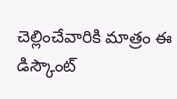చెల్లించేవారికి మాత్రం ఈ డిస్కౌంట్‌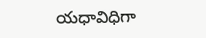యధావిధిగా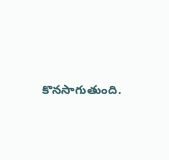కొనసాగుతుంది.